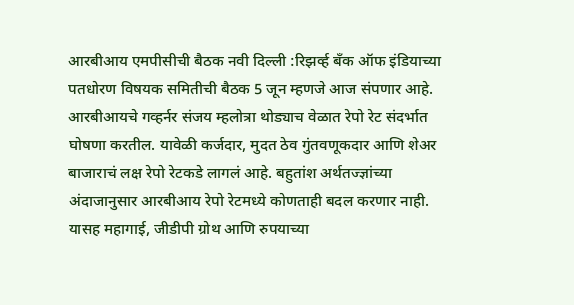आरबीआय एमपीसीची बैठक नवी दिल्ली :रिझर्व्ह बँक ऑफ इंडियाच्या पतधोरण विषयक समितीची बैठक 5 जून म्हणजे आज संपणार आहे. आरबीआयचे गव्हर्नर संजय म्हलोत्रा थोड्याच वेळात रेपो रेट संदर्भात घोषणा करतील. यावेळी कर्जदार, मुदत ठेव गुंतवणूकदार आणि शेअर बाजाराचं लक्ष रेपो रेटकडे लागलं आहे. बहुतांश अर्थतज्ज्ञांच्या अंदाजानुसार आरबीआय रेपो रेटमध्ये कोणताही बदल करणार नाही. यासह महागाई, जीडीपी ग्रोथ आणि रुपयाच्या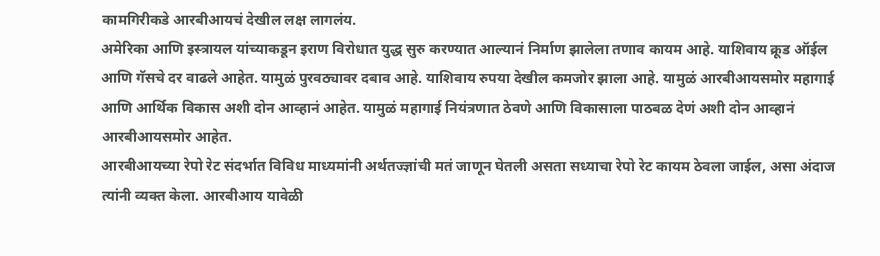कामगिरीकडे आरबीआयचं देखील लक्ष लागलंय.
अमेरिका आणि इस्त्रायल यांच्याकडून इराण विरोधात युद्ध सुरु करण्यात आल्यानं निर्माण झालेला तणाव कायम आहे. याशिवाय क्रूड ऑईल आणि गॅसचे दर वाढले आहेत. यामुळं पुरवठ्यावर दबाव आहे. याशिवाय रुपया देखील कमजोर झाला आहे. यामुळं आरबीआयसमोर महागाई आणि आर्थिक विकास अशी दोन आव्हानं आहेत. यामुळं महागाई नियंत्रणात ठेवणे आणि विकासाला पाठबळ देणं अशी दोन आव्हानं आरबीआयसमोर आहेत.
आरबीआयच्या रेपो रेट संदर्भात विविध माध्यमांनी अर्थतज्ज्ञांची मतं जाणून घेतली असता सध्याचा रेपो रेट कायम ठेवला जाईल, असा अंदाज त्यांनी व्यक्त केला. आरबीआय यावेळी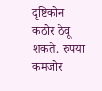दृष्टिकोन कठोर ठेवू शकते. रुपया कमजोर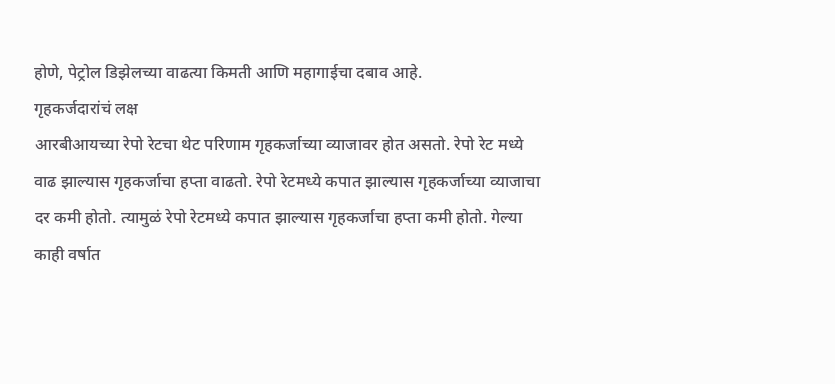होणे, पेट्रोल डिझेलच्या वाढत्या किमती आणि महागाईचा दबाव आहे.
गृहकर्जदारांचं लक्ष
आरबीआयच्या रेपो रेटचा थेट परिणाम गृहकर्जाच्या व्याजावर होत असतो. रेपो रेट मध्ये वाढ झाल्यास गृहकर्जाचा हप्ता वाढतो. रेपो रेटमध्ये कपात झाल्यास गृहकर्जाच्या व्याजाचा दर कमी होतो. त्यामुळं रेपो रेटमध्ये कपात झाल्यास गृहकर्जाचा हप्ता कमी होतो. गेल्या काही वर्षात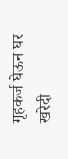गृहकर्ज घेऊन घर खरेदी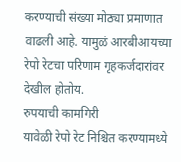करण्याची संख्या मोठ्या प्रमाणात वाढली आहे. यामुळं आरबीआयच्या रेपो रेटचा परिणाम गृहकर्जदारांवर देखील होतोय.
रुपयाची कामगिरी
यावेळी रेपो रेट निश्चित करण्यामध्ये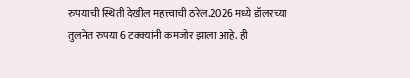रुपयाची स्थिती देखील महत्त्वाची ठरेल.2026 मध्ये डॉलरच्या तुलनेत रुपया 6 टक्क्यांनी कमजोर झाला आहे. ही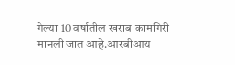गेल्या 10 वर्षातील खराब कामगिरी मानली जात आहे.आरबीआय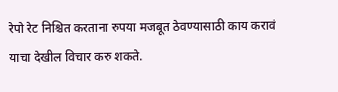रेपो रेट निश्चित करताना रुपया मजबूत ठेवण्यासाठी काय करावं याचा देखील विचार करु शकते.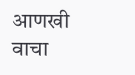आणखी वाचा